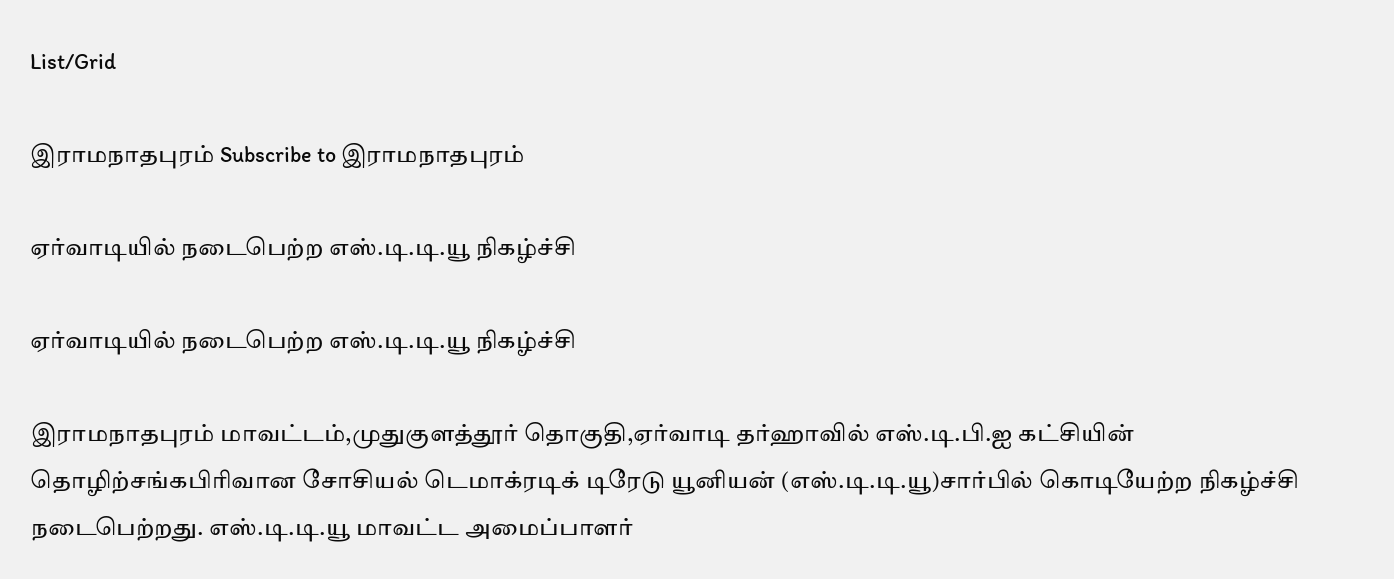List/Grid

இராமநாதபுரம் Subscribe to இராமநாதபுரம்

ஏர்வாடியில் நடைபெற்ற எஸ்.டி.டி.யூ நிகழ்ச்சி

ஏர்வாடியில் நடைபெற்ற எஸ்.டி.டி.யூ நிகழ்ச்சி

இராமநாதபுரம் மாவட்டம்,முதுகுளத்தூர் தொகுதி,ஏர்வாடி தர்ஹாவில் எஸ்.டி.பி.ஐ கட்சியின் தொழிற்சங்கபிரிவான சோசியல் டெமாக்ரடிக் டிரேடு யூனியன் (எஸ்.டி.டி.யூ)சார்பில் கொடியேற்ற நிகழ்ச்சி நடைபெற்றது. எஸ்.டி.டி.யூ மாவட்ட அமைப்பாளர்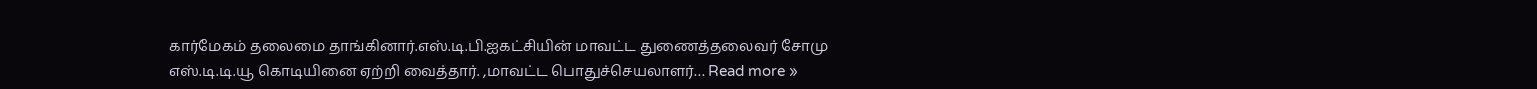கார்மேகம் தலைமை தாங்கினார்.எஸ்.டி.பி.ஐகட்சியின் மாவட்ட துணைத்தலைவர் சோமு எஸ்.டி.டி.யூ கொடியினை ஏற்றி வைத்தார். ,மாவட்ட பொதுச்செயலாளர்… Read more »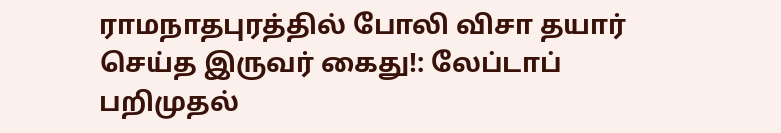ராமநாதபுரத்தில் போலி விசா தயார் செய்த இருவர் கைது!: லேப்டாப் பறிமுதல்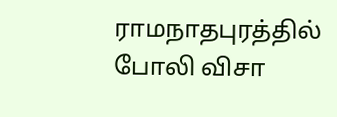ராமநாதபுரத்தில் போலி விசா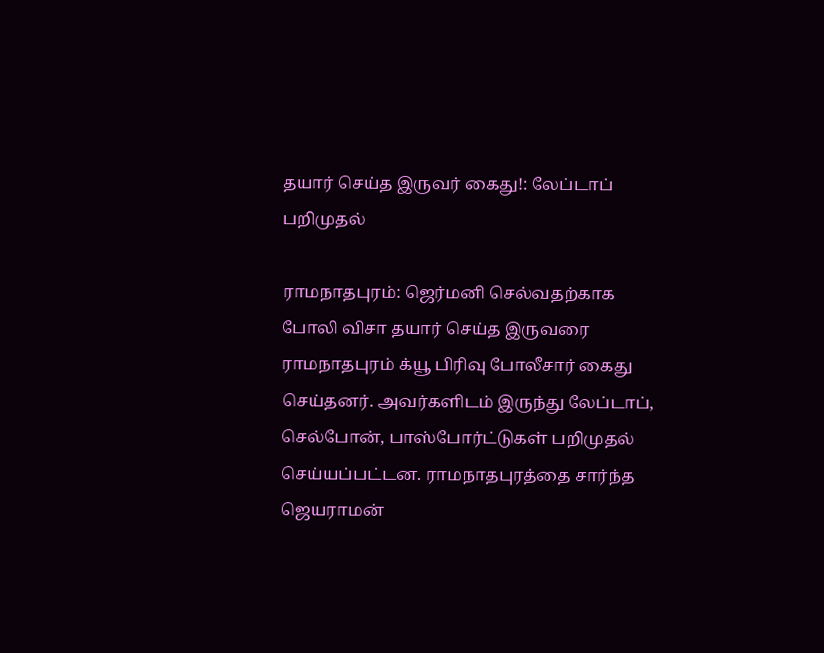தயார் செய்த இருவர் கைது!: லேப்டாப் பறிமுதல்

ராமநாதபுரம்: ஜெர்மனி செல்வதற்காக போலி விசா தயார் செய்த இருவரை ராமநாதபுரம் க்யூ பிரிவு போலீசார் கைது செய்தனர். அவர்களிடம் இருந்து லேப்டாப், செல்போன், பாஸ்போர்ட்டுகள் பறிமுதல் செய்யப்பட்டன. ராமநாதபுரத்தை சார்ந்த ஜெயராமன்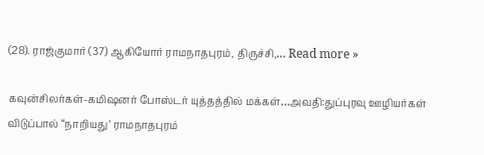(28). ராஜ்குமார் (37) ஆகியோர் ராமநாதபுரம், திருச்சி,… Read more »

கவுன்சிலர்கள்-கமிஷனர் போஸ்டர் யுத்தத்தில் மக்கள்…அவதி:துப்புரவு ஊழியர்கள் விடுப்பால் “நாறியது’ ராமநாதபுரம்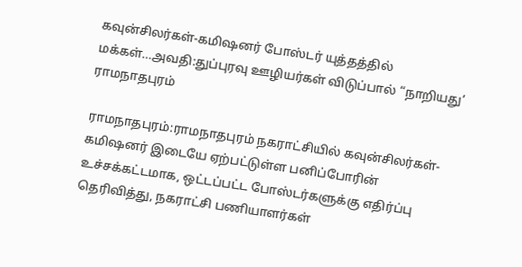கவுன்சிலர்கள்-கமிஷனர் போஸ்டர் யுத்தத்தில் மக்கள்…அவதி:துப்புரவு ஊழியர்கள் விடுப்பால் “நாறியது’ ராமநாதபுரம்

ராமநாதபுரம்:ராமநாதபுரம் நகராட்சியில் கவுன்சிலர்கள்- கமிஷனர் இடையே ஏற்பட்டுள்ள பனிப்போரின் உச்சக்கட்டமாக, ஒட்டப்பட்ட போஸ்டர்களுக்கு எதிர்ப்பு தெரிவித்து, நகராட்சி பணியாளர்கள்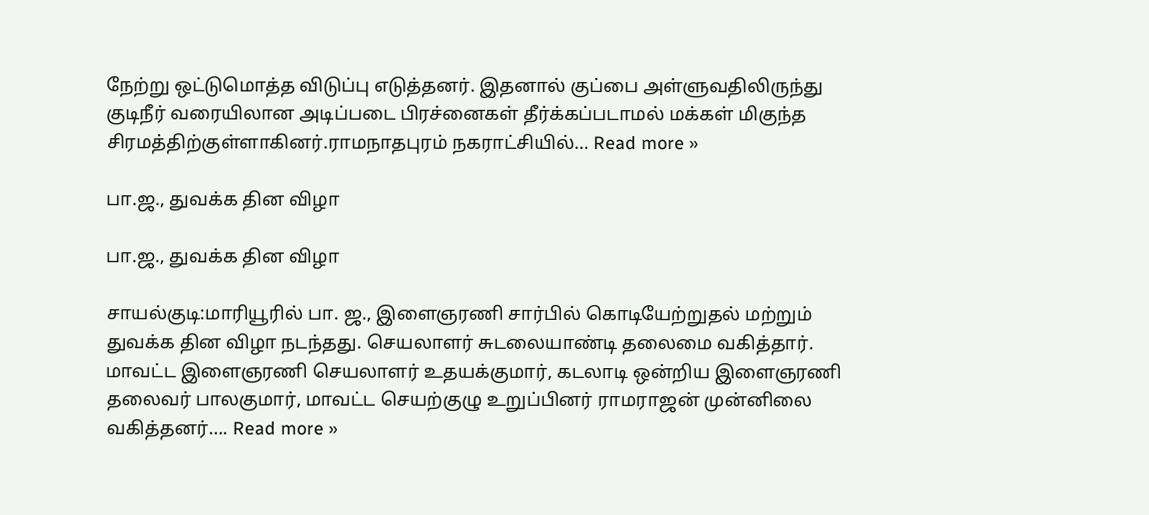நேற்று ஒட்டுமொத்த விடுப்பு எடுத்தனர். இதனால் குப்பை அள்ளுவதிலிருந்து குடிநீர் வரையிலான அடிப்படை பிரச்னைகள் தீர்க்கப்படாமல் மக்கள் மிகுந்த சிரமத்திற்குள்ளாகினர்.ராமநாதபுரம் நகராட்சியில்… Read more »

பா.ஜ., துவக்க தின விழா

பா.ஜ., துவக்க தின விழா

சாயல்குடி:மாரியூரில் பா. ஜ., இளைஞரணி சார்பில் கொடியேற்றுதல் மற்றும் துவக்க தின விழா நடந்தது. செயலாளர் சுடலையாண்டி தலைமை வகித்தார். மாவட்ட இளைஞரணி செயலாளர் உதயக்குமார், கடலாடி ஒன்றிய இளைஞரணி தலைவர் பாலகுமார், மாவட்ட செயற்குழு உறுப்பினர் ராமராஜன் முன்னிலை வகித்தனர்…. Read more »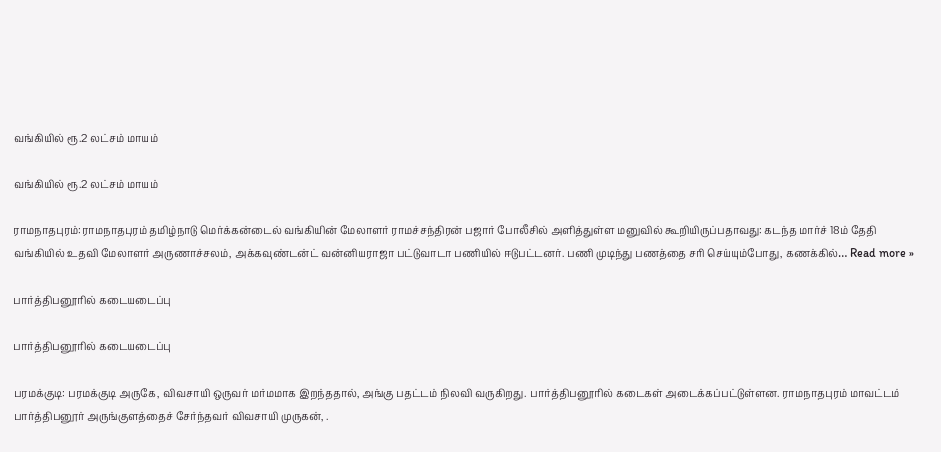வங்கியில் ரூ.2 லட்சம் மாயம்

வங்கியில் ரூ.2 லட்சம் மாயம்

ராமநாதபுரம்:ராமநாதபுரம் தமிழ்நாடு மெர்க்கன்டைல் வங்கியின் மேலாளர் ராமச்சந்திரன் பஜார் போலீசில் அளித்துள்ள மனுவில் கூறியிருப்பதாவது: கடந்த மார்ச் 18ம் தேதி வங்கியில் உதவி மேலாளர் அருணாச்சலம், அக்கவுண்டன்ட் வன்னியராஜா பட்டுவாடா பணியில் ஈடுபட்டனர். பணி முடிந்து பணத்தை சரி செய்யும்போது, கணக்கில்… Read more »

பார்த்திபனூரில் கடையடைப்பு

பார்த்திபனூரில் கடையடைப்பு

பரமக்குடி: பரமக்குடி அருகே, விவசாயி ஒருவர் மர்மமாக இறந்ததால், அங்கு பதட்டம் நிலவி வருகிறது. பார்த்திபனூரில் கடைகள் அடைக்கப்பட்டுள்ளன. ராமநாதபுரம் மாவட்டம் பார்த்திபனூர் அருங்குளத்தைச் சேர்ந்தவர் விவசாயி முருகன், .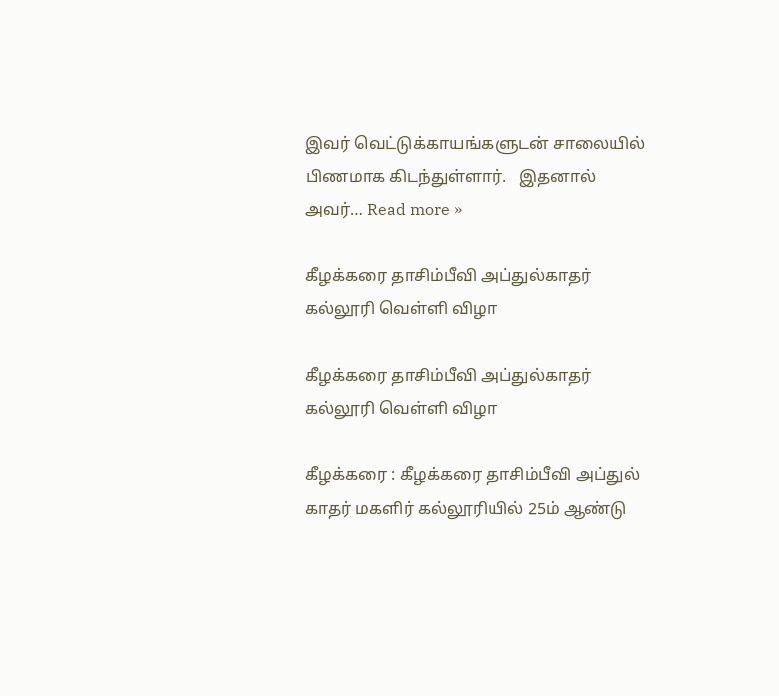இவர் வெட்டுக்காயங்களுடன் சாலையில் பிணமாக கிடந்துள்ளார்.   இதனால் அவர்… Read more »

கீழக்கரை தாசிம்பீவி அப்துல்காதர் கல்லூரி வெள்ளி விழா

கீழக்கரை தாசிம்பீவி அப்துல்காதர் கல்லூரி வெள்ளி விழா

கீழக்கரை : கீழக்கரை தாசிம்பீவி அப்துல் காதர் மகளிர் கல்லூரியில் 25ம் ஆண்டு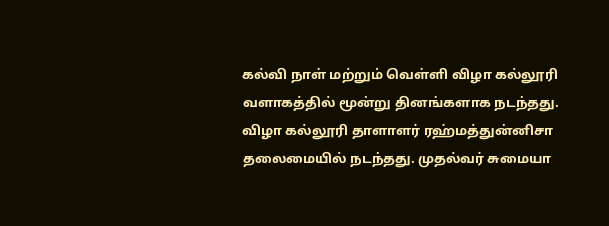கல்வி நாள் மற்றும் வெள்ளி விழா கல்லூரி வளாகத்தில் மூன்று தினங்களாக நடந்தது.   விழா கல்லூரி தாளாளர் ரஹ்மத்துன்னிசா தலைமையில் நடந்தது. முதல்வர் சுமையா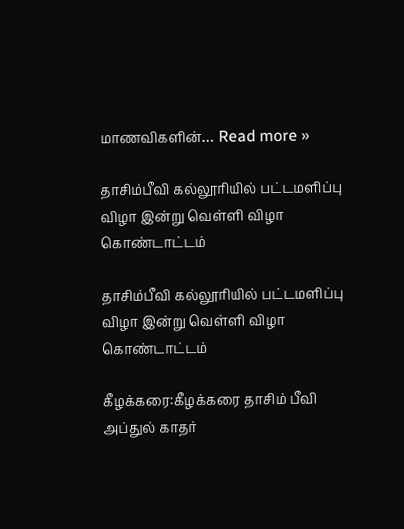மாணவிகளின்… Read more »

தாசிம்பீவி கல்லூரியில் பட்டமளிப்பு விழா இன்று வெள்ளி விழா கொண்டாட்டம்

தாசிம்பீவி கல்லூரியில் பட்டமளிப்பு விழா இன்று வெள்ளி விழா கொண்டாட்டம்

கீழக்கரை:கீழக்கரை தாசிம் பீவி அப்துல் காதர்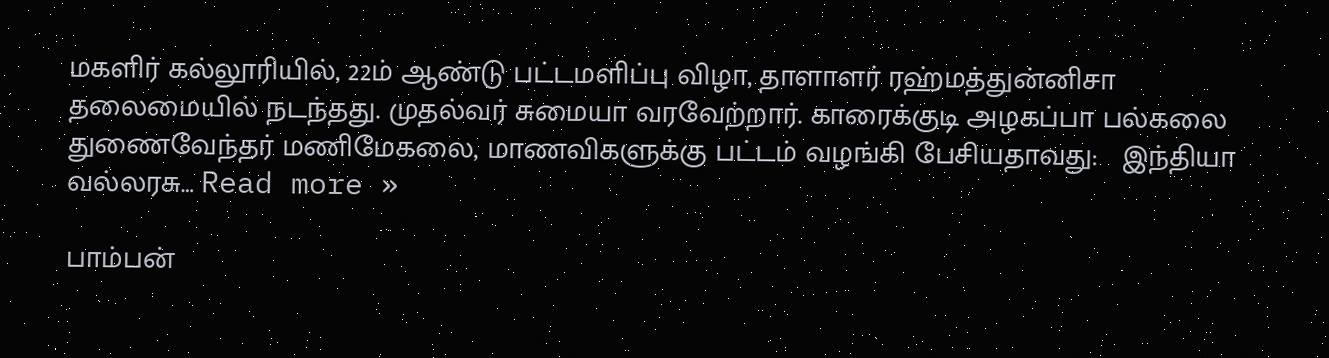மகளிர் கல்லூரியில், 22ம் ஆண்டு பட்டமளிப்பு விழா, தாளாளர் ரஹ்மத்துன்னிசா தலைமையில் நடந்தது. முதல்வர் சுமையா வரவேற்றார். காரைக்குடி அழகப்பா பல்கலை துணைவேந்தர் மணிமேகலை, மாணவிகளுக்கு பட்டம் வழங்கி பேசியதாவது:   இந்தியா வல்லரசு… Read more »

பாம்பன்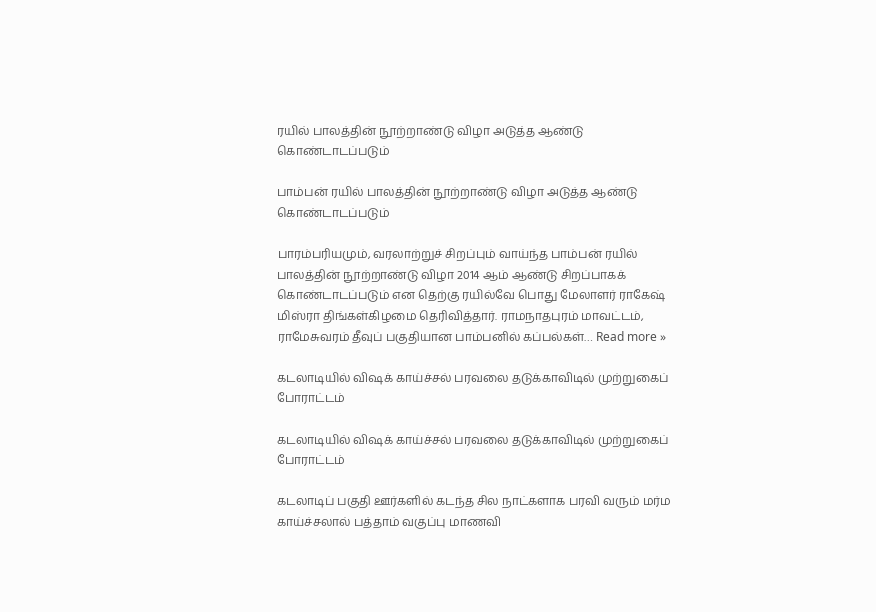ரயில் பாலத்தின் நூற்றாண்டு விழா அடுத்த ஆண்டு கொண்டாடப்படும்

பாம்பன் ரயில் பாலத்தின் நூற்றாண்டு விழா அடுத்த ஆண்டு கொண்டாடப்படும்

பாரம்பரியமும், வரலாற்றுச் சிறப்பும் வாய்ந்த பாம்பன் ரயில் பாலத்தின் நூற்றாண்டு விழா 2014 ஆம் ஆண்டு சிறப்பாகக் கொண்டாடப்படும் என தெற்கு ரயில்வே பொது மேலாளர் ராகேஷ் மிஸ்ரா திங்கள்கிழமை தெரிவித்தார். ராமநாதபுரம் மாவட்டம், ராமேசுவரம் தீவுப் பகுதியான பாம்பனில் கப்பல்கள்… Read more »

கடலாடியில் விஷக் காய்ச்சல் பரவலை தடுக்காவிடில் முற்றுகைப் போராட்டம்

கடலாடியில் விஷக் காய்ச்சல் பரவலை தடுக்காவிடில் முற்றுகைப் போராட்டம்

கடலாடிப் பகுதி ஊர்களில் கடந்த சில நாட்களாக பரவி வரும் மர்ம காய்ச்சலால் பத்தாம் வகுப்பு மாணவி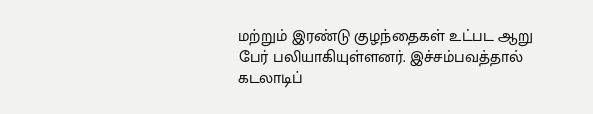மற்றும் இரண்டு குழந்தைகள் உட்பட ஆறு பேர் பலியாகியுள்ளனர். இச்சம்பவத்தால் கடலாடிப்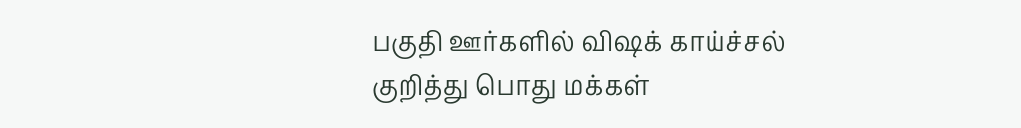பகுதி ஊர்களில் விஷக் காய்ச்சல் குறித்து பொது மக்கள்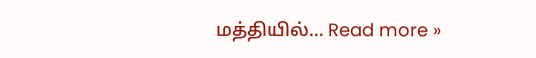மத்தியில்… Read more »